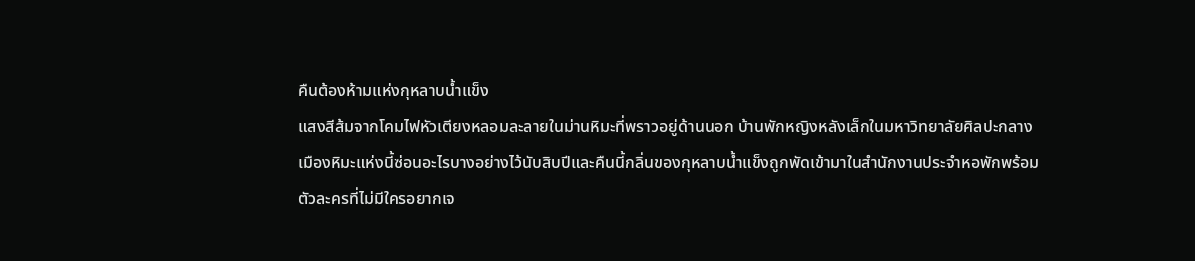คืนต้องห้ามแห่งกุหลาบน้ำแข็ง
แสงสีส้มจากโคมไฟหัวเตียงหลอมละลายในม่านหิมะที่พราวอยู่ด้านนอก บ้านพักหญิงหลังเล็กในมหาวิทยาลัยศิลปะกลางเมืองหิมะแห่งนี้ซ่อนอะไรบางอย่างไว้นับสิบปีและคืนนี้กลิ่นของกุหลาบน้ำแข็งถูกพัดเข้ามาในสำนักงานประจำหอพักพร้อมตัวละครที่ไม่มีใครอยากเจ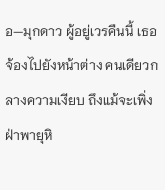อ—มุกดาว ผู้อยู่เวรคืนนี้ เธอจ้องไปยังหน้าต่าง คนเดียวกลางความเงียบ ถึงแม้จะเพิ่งฝ่าพายุหิ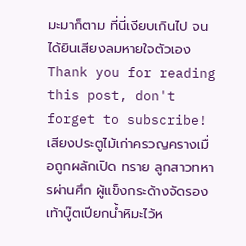มะมาก็ตาม ที่นี่เงียบเกินไป จนได้ยินเสียงลมหายใจตัวเอง
Thank you for reading this post, don't forget to subscribe!เสียงประตูไม้เก่าครวญครางเมื่อถูกผลักเปิด ทราย ลูกสาวทหารผ่านศึก ผู้แข็งกระด้างจัดรองเท้าบู๊ตเปียกน้ำหิมะไว้ห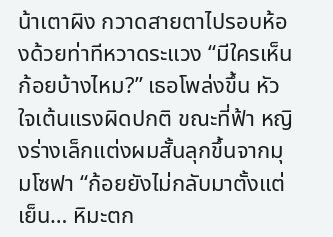น้าเตาผิง กวาดสายตาไปรอบห้องด้วยท่าทีหวาดระแวง “มีใครเห็นก้อยบ้างไหม?” เธอโพล่งขึ้น หัวใจเต้นแรงผิดปกติ ขณะที่ฟ้า หญิงร่างเล็กแต่งผมสั้นลุกขึ้นจากมุมโซฟา “ก้อยยังไม่กลับมาตั้งแต่เย็น… หิมะตก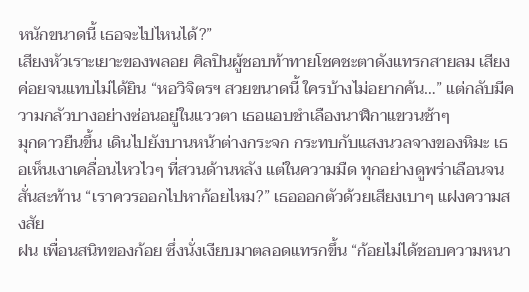หนักขนาดนี้ เธอจะไปไหนได้?”
เสียงหัวเราะเยาะของพลอย ศิลปินผู้ชอบท้าทายโชคชะตาดังแทรกสายลม เสียงค่อยจนแทบไม่ได้ยิน “หอวิจิตรฯ สวยขนาดนี้ ใครบ้างไม่อยากค้น…” แต่กลับมีความกลัวบางอย่างซ่อนอยู่ในแววตา เธอแอบชำเลืองนาฬิกาแขวนช้าๆ
มุกดาวยืนขึ้น เดินไปยังบานหน้าต่างกระจก กระทบกับแสงนวลจางของหิมะ เธอเห็นเงาเคลื่อนไหวไวๆ ที่สวนด้านหลัง แต่ในความมืด ทุกอย่างดูพร่าเลือนจนสั่นสะท้าน “เราควรออกไปหาก้อยไหม?” เธอออกตัวด้วยเสียงเบาๆ แฝงความสงสัย
ฝน เพื่อนสนิทของก้อย ซึ่งนั่งเงียบมาตลอดแทรกขึ้น “ก้อยไม่ได้ชอบความหนา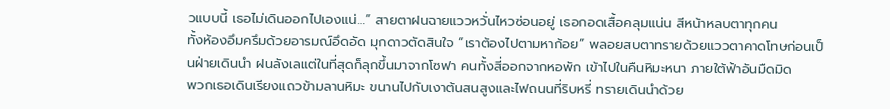วแบบนี้ เธอไม่เดินออกไปเองแน่…” สายตาฝนฉายแววหวั่นไหวซ่อนอยู่ เธอกอดเสื้อคลุมแน่น สีหน้าหลบตาทุกคน
ทั้งห้องอึมครึมด้วยอารมณ์อึดอัด มุกดาวตัดสินใจ “เราต้องไปตามหาก้อย” พลอยสบตาทรายด้วยแววตาคาดโทษก่อนเป็นฝ่ายเดินนำ ฝนลังเลแต่ในที่สุดก็ลุกขึ้นมาจากโซฟา คนทั้งสี่ออกจากหอพัก เข้าไปในคืนหิมะหนา ภายใต้ฟ้าอันมืดมิด
พวกเธอเดินเรียงแถวข้ามลานหิมะ ขนานไปกับเงาต้นสนสูงและไฟถนนที่ริบหรี่ ทรายเดินนำด้วย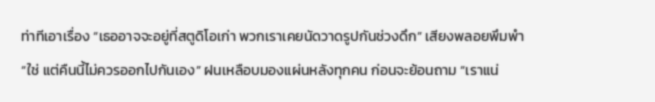ท่าทีเอาเรื่อง “เธออาจจะอยู่ที่สตูดิโอเก่า พวกเราเคยนัดวาดรูปกันช่วงดึก” เสียงพลอยพึมพำ “ใช่ แต่คืนนี้ไม่ควรออกไปกันเอง” ฝนเหลือบมองแผ่นหลังทุกคน ก่อนจะย้อนถาม “เราแน่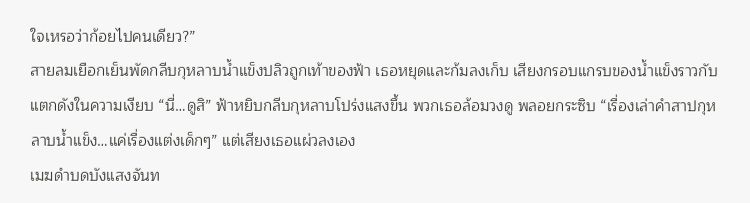ใจเหรอว่าก้อยไปคนเดียว?”
สายลมเยือกเย็นพัดกลีบกุหลาบน้ำแข็งปลิวถูกเท้าของฟ้า เธอหยุดและก้มลงเก็บ เสียงกรอบแกรบของน้ำแข็งราวกับแตกดังในความเงียบ “นี่…ดูสิ” ฟ้าหยิบกลีบกุหลาบโปร่งแสงขึ้น พวกเธอล้อมวงดู พลอยกระซิบ “เรื่องเล่าคำสาปกุหลาบน้ำแข็ง…แค่เรื่องแต่งเด็กๆ” แต่เสียงเธอแผ่วลงเอง
เมฆดำบดบังแสงจันท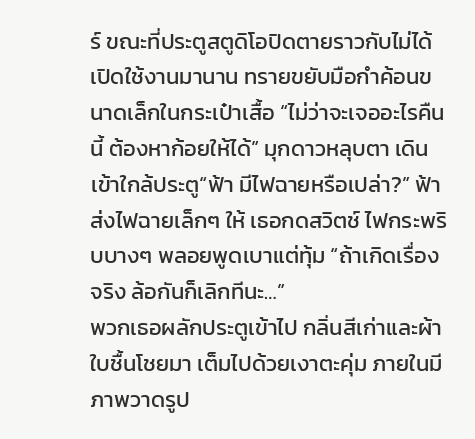ร์ ขณะที่ประตูสตูดิโอปิดตายราวกับไม่ได้เปิดใช้งานมานาน ทรายขยับมือกำค้อนขนาดเล็กในกระเป๋าเสื้อ “ไม่ว่าจะเจออะไรคืนนี้ ต้องหาก้อยให้ได้” มุกดาวหลุบตา เดินเข้าใกล้ประตู“ฟ้า มีไฟฉายหรือเปล่า?” ฟ้าส่งไฟฉายเล็กๆ ให้ เธอกดสวิตช์ ไฟกระพริบบางๆ พลอยพูดเบาแต่ทุ้ม “ถ้าเกิดเรื่องจริง ล้อกันก็เลิกทีนะ…”
พวกเธอผลักประตูเข้าไป กลิ่นสีเก่าและผ้าใบชื้นโชยมา เต็มไปด้วยเงาตะคุ่ม ภายในมีภาพวาดรูป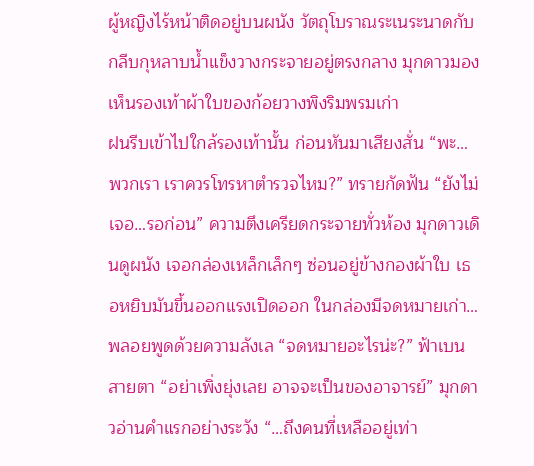ผู้หญิงไร้หน้าติดอยู่บนผนัง วัตถุโบราณระเนระนาดกับกลีบกุหลาบน้ำแข็งวางกระจายอยู่ตรงกลาง มุกดาวมองเห็นรองเท้าผ้าใบของก้อยวางพิงริมพรมเก่า
ฝนรีบเข้าไปใกล้รองเท้านั้น ก่อนหันมาเสียงสั่น “พะ…พวกเรา เราควรโทรหาตำรวจไหม?” ทรายกัดฟัน “ยังไม่เจอ…รอก่อน” ความตึงเครียดกระจายทั่วห้อง มุกดาวเดินดูผนัง เจอกล่องเหล็กเล็กๆ ซ่อนอยู่ข้างกองผ้าใบ เธอหยิบมันขึ้นออกแรงเปิดออก ในกล่องมีจดหมายเก่า…
พลอยพูดด้วยความลังเล “จดหมายอะไรน่ะ?” ฟ้าเบนสายตา “อย่าเพิ่งยุ่งเลย อาจจะเป็นของอาจารย์” มุกดาวอ่านคำแรกอย่างระวัง “…ถึงคนที่เหลืออยู่เท่า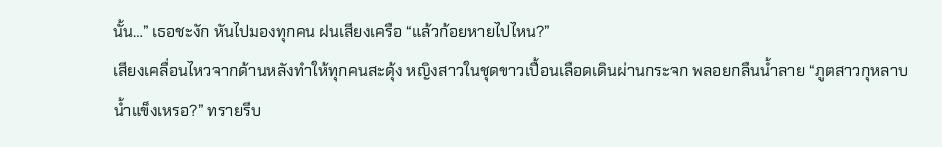นั้น…” เธอชะงัก หันไปมองทุกคน ฝนเสียงเครือ “แล้วก้อยหายไปไหน?”
เสียงเคลื่อนไหวจากด้านหลังทำให้ทุกคนสะดุ้ง หญิงสาวในชุดขาวเปื้อนเลือดเดินผ่านกระจก พลอยกลืนน้ำลาย “ภูตสาวกุหลาบน้ำแข็งเหรอ?” ทรายรีบ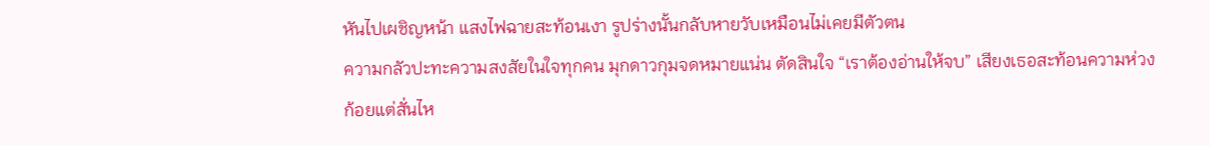หันไปเผชิญหน้า แสงไฟฉายสะท้อนเงา รูปร่างนั้นกลับหายวับเหมือนไม่เคยมีตัวตน
ความกลัวปะทะความสงสัยในใจทุกคน มุกดาวกุมจดหมายแน่น ตัดสินใจ “เราต้องอ่านให้จบ” เสียงเธอสะท้อนความห่วงก้อยแต่สั่นไห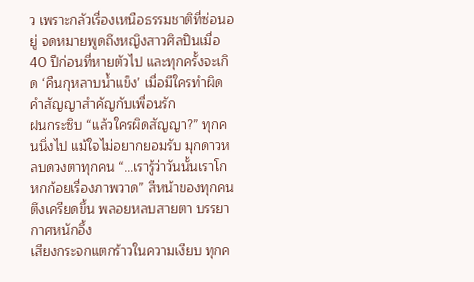ว เพราะกลัวเรื่องเหนือธรรมชาติที่ซ่อนอยู่ จดหมายพูดถึงหญิงสาวศิลปินเมื่อ 40 ปีก่อนที่หายตัวไป และทุกครั้งจะเกิด ‘คืนกุหลาบน้ำแข็ง’ เมื่อมีใครทำผิดคำสัญญาสำคัญกับเพื่อนรัก
ฝนกระซิบ “แล้วใครผิดสัญญา?” ทุกคนนิ่งไป แม้ใจไม่อยากยอมรับ มุกดาวหลบดวงตาทุกคน “…เรารู้ว่าวันนั้นเราโกหกก้อยเรื่องภาพวาด” สีหน้าของทุกคนตึงเครียดขึ้น พลอยหลบสายตา บรรยากาศหนักอึ้ง
เสียงกระจกแตกร้าวในความเงียบ ทุกค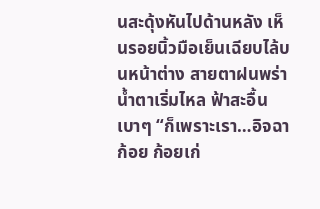นสะดุ้งหันไปด้านหลัง เห็นรอยนิ้วมือเย็นเฉียบไล้บนหน้าต่าง สายตาฝนพร่า น้ำตาเริ่มไหล ฟ้าสะอื้นเบาๆ “ก็เพราะเรา…อิจฉาก้อย ก้อยเก่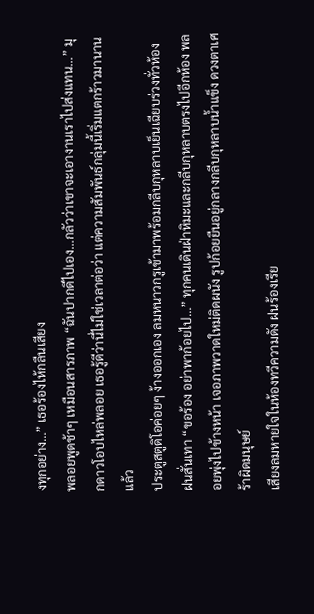งทุกอย่าง…” เธอร้องไห้กลืนเสียง
พลอยพูดช้าๆ เหมือนสารภาพ “ฉันปากดีไปเอง…กลัวว่าเขาจะเอางานเราไปส่งแทน…” มุกดาวโอบไหล่พลอย เธอรู้ดีว่านี่ไม่ใช่เวลาต่อว่า แต่ความสัมพันธ์กลุ่มนี้เริ่มแตกร้าวมานานแล้ว
ประตูสตูดิโอค่อยๆ ง้างออกเอง ลมหนาวกรูเข้ามาพร้อมกลีบกุหลาบเย็นเฉียบร่วงทั่วห้อง ฝนสั่นเทา “ขอร้อง อย่าพาก้อยไป…” ทุกคนเดินฝ่าหิมะและกลีบกุหลาบตรงไปอีกห้อง พลอยพุ่งไปข้างหน้า เจอภาพวาดใหม่ติดผนัง รูปก้อยยืนอยู่กลางกลีบกุหลาบน้ำแข็ง ดวงตาเศร้าผิดมนุษย์
เสียงลมหายใจในห้องทวีความดัง ฝนร้องเรีย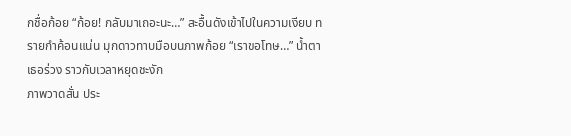กชื่อก้อย “ก้อย! กลับมาเถอะนะ…” สะอื้นดังเข้าไปในความเงียบ ทรายกำค้อนแน่น มุกดาวทาบมือบนภาพก้อย “เราขอโทษ…” น้ำตาเธอร่วง ราวกับเวลาหยุดชะงัก
ภาพวาดสั่น ประ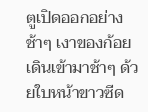ตูเปิดออกอย่างช้าๆ เงาของก้อยเดินเข้ามาช้าๆ ด้วยใบหน้าขาวซีด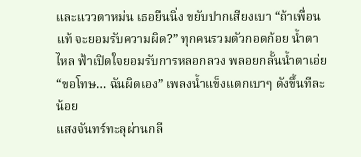และแววตาหม่น เธอยืนนิ่ง ขยับปากเสียงเบา “ถ้าเพื่อนแท้ จะยอมรับความผิด?” ทุกคนรวมตัวกอดก้อย น้ำตาไหล ฟ้าเปิดใจยอมรับการหลอกลวง พลอยกลั้นน้ำตาเอ่ย “ขอโทษ… ฉันผิดเอง” เพลงน้ำแข็งแตกเบาๆ ดังขึ้นทีละน้อย
แสงจันทร์ทะลุผ่านกลี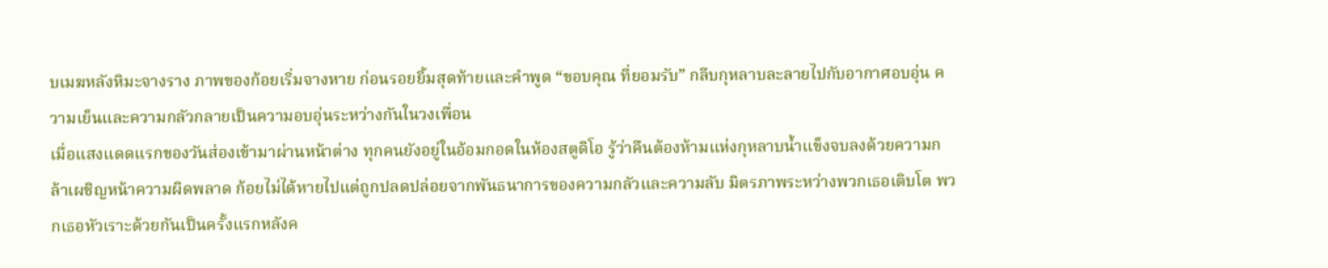บเมฆหลังหิมะจางราง ภาพของก้อยเริ่มจางหาย ก่อนรอยยิ้มสุดท้ายและคำพูด “ขอบคุณ ที่ยอมรับ” กลีบกุหลาบละลายไปกับอากาศอบอุ่น ความเย็นและความกลัวกลายเป็นความอบอุ่นระหว่างกันในวงเพื่อน
เมื่อแสงแดดแรกของวันส่องเข้ามาผ่านหน้าต่าง ทุกคนยังอยู่ในอ้อมกอดในห้องสตูดิโอ รู้ว่าคืนต้องห้ามแห่งกุหลาบน้ำแข็งจบลงด้วยความกล้าเผชิญหน้าความผิดพลาด ก้อยไม่ได้หายไปแต่ถูกปลดปล่อยจากพันธนาการของความกลัวและความลับ มิตรภาพระหว่างพวกเธอเติบโต พวกเธอหัวเราะด้วยกันเป็นครั้งแรกหลังค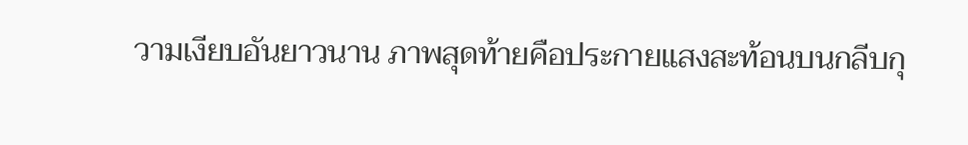วามเงียบอันยาวนาน ภาพสุดท้ายคือประกายแสงสะท้อนบนกลีบกุ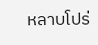หลาบโปร่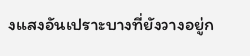งแสงอันเปราะบางที่ยังวางอยู่ก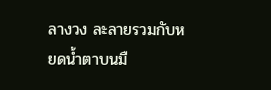ลางวง ละลายรวมกับหยดน้ำตาบนมื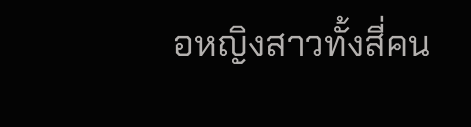อหญิงสาวทั้งสี่คน